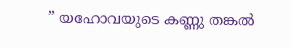” യഹോവയുടെ കണ്ണു തങ്കൽ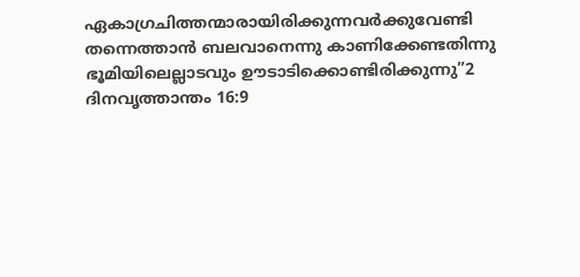ഏകാഗ്രചിത്തന്മാരായിരിക്കുന്നവർക്കുവേണ്ടി തന്നെത്താൻ ബലവാനെന്നു കാണിക്കേണ്ടതിന്നു ഭൂമിയിലെല്ലാടവും ഊടാടിക്കൊണ്ടിരിക്കുന്നു”2 ദിനവൃത്താന്തം 16:9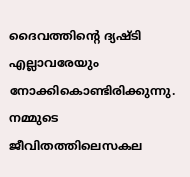ദൈവത്തിൻ്റെ ദ്യഷ്ടി എല്ലാവരേയും നോക്കികൊണ്ടിരിക്കുന്നു. നമ്മുടെ ജീവിതത്തിലെസകല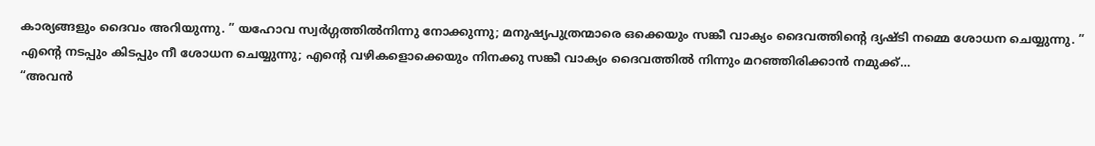കാര്യങ്ങളും ദൈവം അറിയുന്നു. ” യഹോവ സ്വർഗ്ഗത്തിൽനിന്നു നോക്കുന്നു; മനുഷ്യപുത്രന്മാരെ ഒക്കെയും സങ്കീ വാക്യം ദൈവത്തിൻ്റെ ദ്യഷ്ടി നമ്മെ ശോധന ചെയ്യുന്നു. ” എന്റെ നടപ്പും കിടപ്പും നീ ശോധന ചെയ്യുന്നു; എന്റെ വഴികളൊക്കെയും നിനക്കു സങ്കീ വാക്യം ദൈവത്തിൽ നിന്നും മറഞ്ഞിരിക്കാൻ നമുക്ക്…
“അവൻ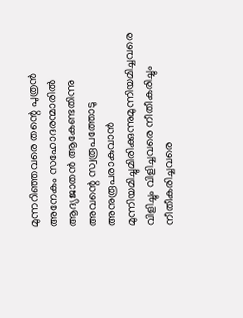മുന്നറിഞ്ഞവരെ തന്റെ പുത്രൻ അനേകം സഹോദരന്മാരിൽ ആദ്യജാതൻ ആകേണ്ടതിന്നു അവന്റെ സ്വരൂപത്തോടു അനുരൂപരാകുവാൻ മുന്നിയമിച്ചുമിരിക്കുന്നുമുന്നിയമിച്ചവരെ വിളിച്ചും വിളിച്ചവരെ നീതീകരിച്ചും നീതീകരിച്ചവരെ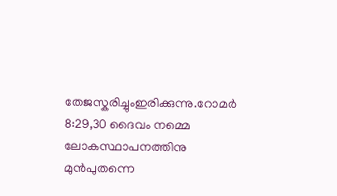തേജസ്കരിച്ചുംഇരിക്കുന്നു.റോമർ 8:29,30 ദൈവം നമ്മെ ലോകസ്ഥാപനത്തിനു മുൻപുതന്നെ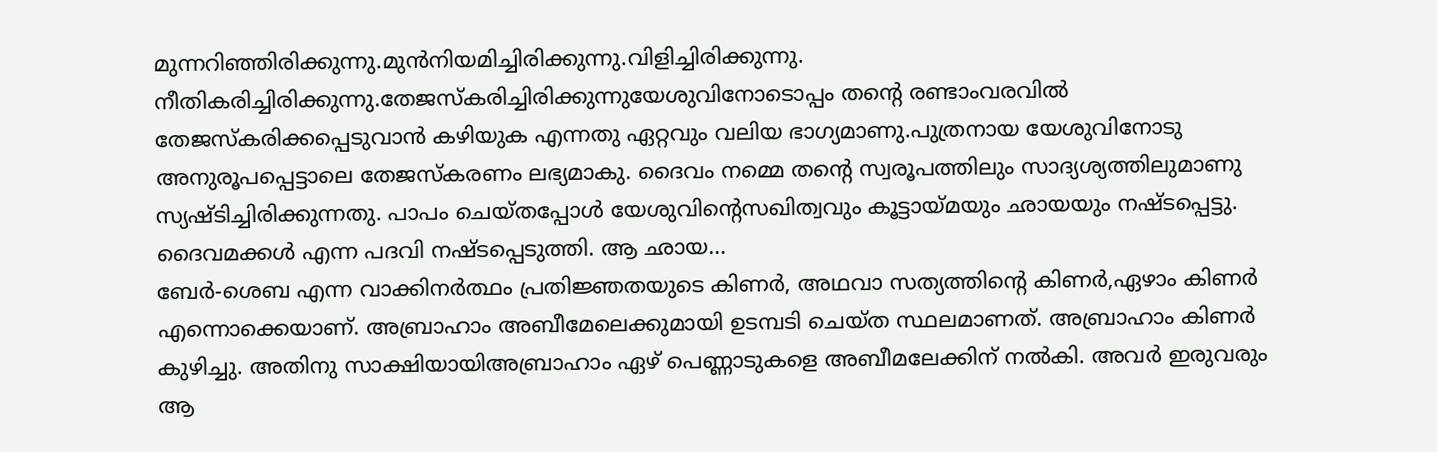മുന്നറിഞ്ഞിരിക്കുന്നു.മുൻനിയമിച്ചിരിക്കുന്നു.വിളിച്ചിരിക്കുന്നു. നീതികരിച്ചിരിക്കുന്നു.തേജസ്കരിച്ചിരിക്കുന്നുയേശുവിനോടൊപ്പം തൻ്റെ രണ്ടാംവരവിൽ തേജസ്കരിക്കപ്പെടുവാൻ കഴിയുക എന്നതു ഏറ്റവും വലിയ ഭാഗ്യമാണു.പുത്രനായ യേശുവിനോടു അനുരൂപപ്പെട്ടാലെ തേജസ്കരണം ലഭ്യമാകു. ദൈവം നമ്മെ തൻ്റെ സ്വരൂപത്തിലും സാദ്യശ്യത്തിലുമാണു സ്യഷ്ടിച്ചിരിക്കുന്നതു. പാപം ചെയ്തപ്പോൾ യേശുവിന്റെസഖിത്വവും കൂട്ടായ്മയും ഛായയും നഷ്ടപ്പെട്ടു. ദൈവമക്കൾ എന്ന പദവി നഷ്ടപ്പെടുത്തി. ആ ഛായ…
ബേർ-ശെബ എന്ന വാക്കിനർത്ഥം പ്രതിജ്ഞതയുടെ കിണർ, അഥവാ സത്യത്തിൻ്റെ കിണർ,ഏഴാം കിണർ എന്നൊക്കെയാണ്. അബ്രാഹാം അബീമേലെക്കുമായി ഉടമ്പടി ചെയ്ത സ്ഥലമാണത്. അബ്രാഹാം കിണർ കുഴിച്ചു. അതിനു സാക്ഷിയായിഅബ്രാഹാം ഏഴ് പെണ്ണാടുകളെ അബീമലേക്കിന് നൽകി. അവർ ഇരുവരും ആ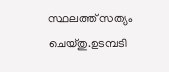സ്ഥലത്ത് സത്യം ചെയ്തു.ഉടമ്പടി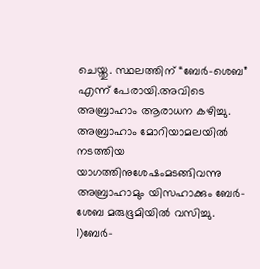ചെയ്തു. സ്ഥലത്തിന് “ബേർ-ശെബ” എന്ന് പേരായി.അവിടെ അബ്രാഹാം ആരാധന കഴിച്ചു. അബ്രാഹാം മോറിയാമലയിൽ നടത്തിയ യാഗത്തിനുശേഷംമടങ്ങിവന്നു അബ്രാഹാമും യിസഹാക്കും ബേർ-ശേബ മരുഭൂമിയിൽ വസിച്ചു. 1)ബേർ-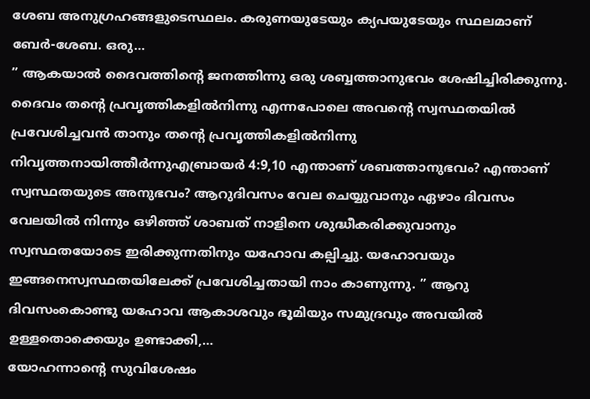ശേബ അനുഗ്രഹങ്ങളുടെസ്ഥലം. കരുണയുടേയും ക്യപയുടേയും സ്ഥലമാണ് ബേർ-ശേബ. ഒരു…
” ആകയാൽ ദൈവത്തിന്റെ ജനത്തിന്നു ഒരു ശബ്ബത്താനുഭവം ശേഷിച്ചിരിക്കുന്നു. ദൈവം തന്റെ പ്രവൃത്തികളിൽനിന്നു എന്നപോലെ അവന്റെ സ്വസ്ഥതയിൽ പ്രവേശിച്ചവൻ താനും തന്റെ പ്രവൃത്തികളിൽനിന്നു നിവൃത്തനായിത്തീർന്നുഎബ്രായർ 4:9,10 എന്താണ് ശബത്താനുഭവം? എന്താണ് സ്വസ്ഥതയുടെ അനുഭവം? ആറുദിവസം വേല ചെയ്യുവാനും ഏഴാം ദിവസം വേലയിൽ നിന്നും ഒഴിഞ്ഞ് ശാബത് നാളിനെ ശുദ്ധീകരിക്കുവാനും സ്വസ്ഥതയോടെ ഇരിക്കുന്നതിനും യഹോവ കല്പിച്ചു. യഹോവയും ഇങ്ങനെസ്വസ്ഥതയിലേക്ക് പ്രവേശിച്ചതായി നാം കാണുന്നു. ” ആറു ദിവസംകൊണ്ടു യഹോവ ആകാശവും ഭൂമിയും സമുദ്രവും അവയിൽ ഉള്ളതൊക്കെയും ഉണ്ടാക്കി,…
യോഹന്നാൻ്റെ സുവിശേഷം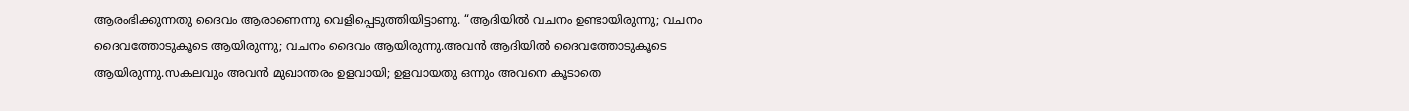ആരംഭിക്കുന്നതു ദൈവം ആരാണെന്നു വെളിപ്പെടുത്തിയിട്ടാണു. “ആദിയിൽ വചനം ഉണ്ടായിരുന്നു; വചനം ദൈവത്തോടുകൂടെ ആയിരുന്നു; വചനം ദൈവം ആയിരുന്നു.അവൻ ആദിയിൽ ദൈവത്തോടുകൂടെ ആയിരുന്നു.സകലവും അവൻ മുഖാന്തരം ഉളവായി; ഉളവായതു ഒന്നും അവനെ കൂടാതെ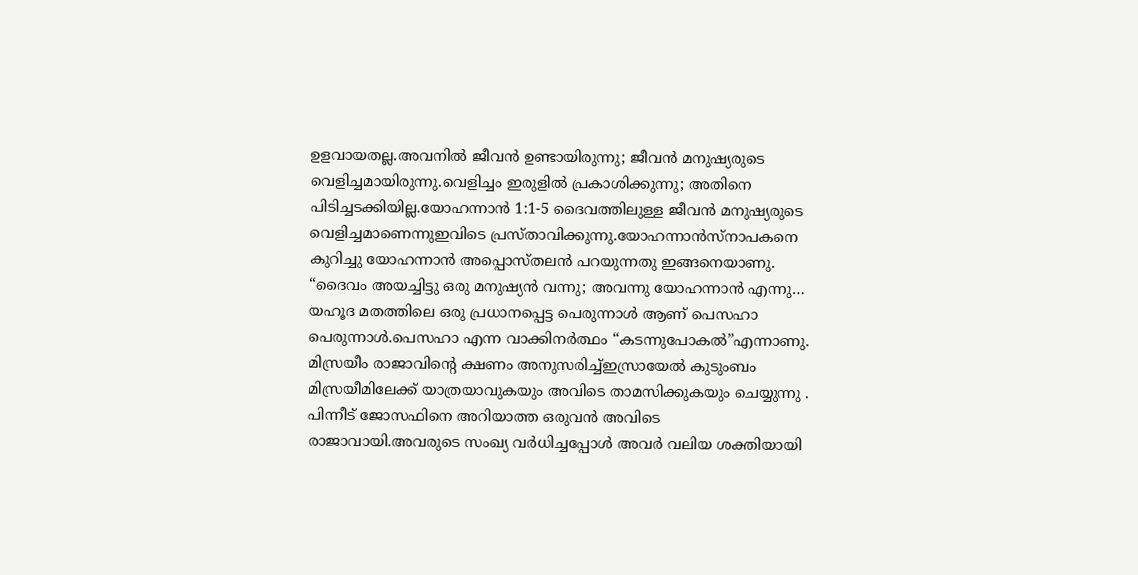ഉളവായതല്ല.അവനിൽ ജീവൻ ഉണ്ടായിരുന്നു; ജീവൻ മനുഷ്യരുടെ വെളിച്ചമായിരുന്നു.വെളിച്ചം ഇരുളിൽ പ്രകാശിക്കുന്നു; അതിനെ പിടിച്ചടക്കിയില്ല.യോഹന്നാൻ 1:1-5 ദൈവത്തിലുള്ള ജീവൻ മനുഷ്യരുടെ വെളിച്ചമാണെന്നുഇവിടെ പ്രസ്താവിക്കുന്നു.യോഹന്നാൻസ്നാപകനെ കുറിച്ചു യോഹന്നാൻ അപ്പൊസ്തലൻ പറയുന്നതു ഇങ്ങനെയാണു. “ദൈവം അയച്ചിട്ടു ഒരു മനുഷ്യൻ വന്നു; അവന്നു യോഹന്നാൻ എന്നു…
യഹൂദ മതത്തിലെ ഒരു പ്രധാനപ്പെട്ട പെരുന്നാൾ ആണ് പെസഹാ പെരുന്നാൾ.പെസഹാ എന്ന വാക്കിനർത്ഥം “കടന്നുപോകൽ”എന്നാണു. മിസ്രയീം രാജാവിൻ്റെ ക്ഷണം അനുസരിച്ച്ഇസ്രായേൽ കുടുംബം മിസ്രയീമിലേക്ക് യാത്രയാവുകയും അവിടെ താമസിക്കുകയും ചെയ്യുന്നു . പിന്നീട് ജോസഫിനെ അറിയാത്ത ഒരുവൻ അവിടെ രാജാവായി.അവരുടെ സംഖ്യ വർധിച്ചപ്പോൾ അവർ വലിയ ശക്തിയായി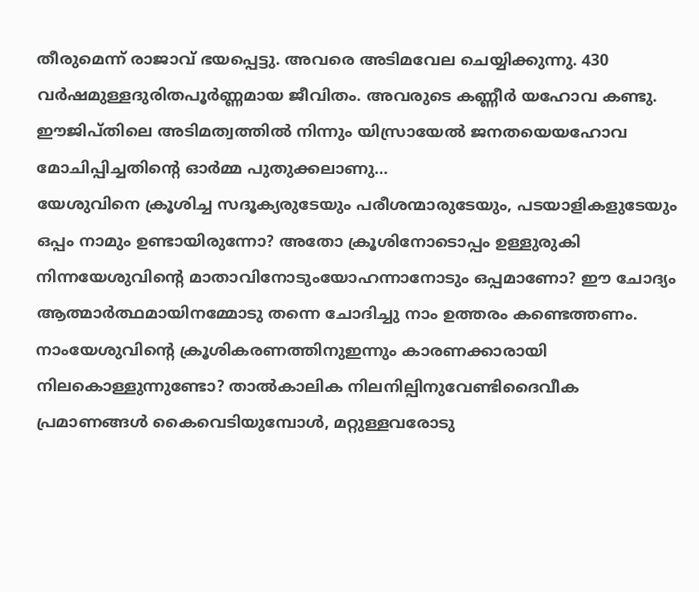തീരുമെന്ന് രാജാവ് ഭയപ്പെട്ടു. അവരെ അടിമവേല ചെയ്യിക്കുന്നു. 430 വർഷമുള്ളദുരിതപൂർണ്ണമായ ജീവിതം. അവരുടെ കണ്ണീർ യഹോവ കണ്ടു. ഈജിപ്തിലെ അടിമത്വത്തിൽ നിന്നും യിസ്രായേൽ ജനതയെയഹോവ മോചിപ്പിച്ചതിന്റെ ഓർമ്മ പുതുക്കലാണു…
യേശുവിനെ ക്രൂശിച്ച സദൂക്യരുടേയും പരീശന്മാരുടേയും, പടയാളികളുടേയും ഒപ്പം നാമും ഉണ്ടായിരുന്നോ? അതോ ക്രൂശിനോടൊപ്പം ഉള്ളുരുകി നിന്നയേശുവിന്റെ മാതാവിനോടുംയോഹന്നാനോടും ഒപ്പമാണോ? ഈ ചോദ്യം ആത്മാർത്ഥമായിനമ്മോടു തന്നെ ചോദിച്ചു നാം ഉത്തരം കണ്ടെത്തണം. നാംയേശുവിന്റെ ക്രൂശികരണത്തിനുഇന്നും കാരണക്കാരായി നിലകൊള്ളുന്നുണ്ടോ? താൽകാലിക നിലനില്പിനുവേണ്ടിദൈവീക പ്രമാണങ്ങൾ കൈവെടിയുമ്പോൾ, മറ്റുള്ളവരോടു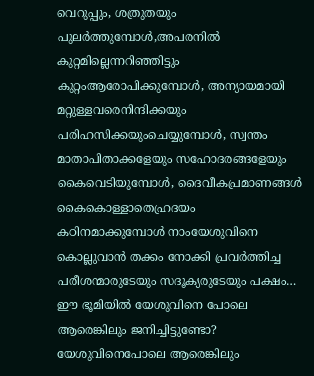വെറുപ്പും, ശത്രുതയും പുലർത്തുമ്പോൾ,അപരനിൽ കുറ്റമില്ലെന്നറിഞ്ഞിട്ടും കുറ്റംആരോപിക്കുമ്പോൾ, അന്യായമായി മറ്റുള്ളവരെനിന്ദിക്കയും പരിഹസിക്കയുംചെയ്യുമ്പോൾ, സ്വന്തം മാതാപിതാക്കളേയും സഹോദരങ്ങളേയും കൈവെടിയുമ്പോൾ, ദൈവീകപ്രമാണങ്ങൾ കൈകൊള്ളാതെഹ്രദയം കഠിനമാക്കുമ്പോൾ നാംയേശുവിനെ കൊല്ലുവാൻ തക്കം നോക്കി പ്രവർത്തിച്ച പരീശന്മാരുടേയും സദൂക്യരുടേയും പക്ഷം…
ഈ ഭൂമിയിൽ യേശുവിനെ പോലെ ആരെങ്കിലും ജനിച്ചിട്ടുണ്ടോ? യേശുവിനെപോലെ ആരെങ്കിലും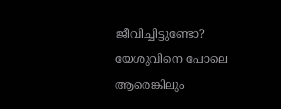ജീവിച്ചിട്ടുണ്ടോ? യേശുവിനെ പോലെ ആരെങ്കിലും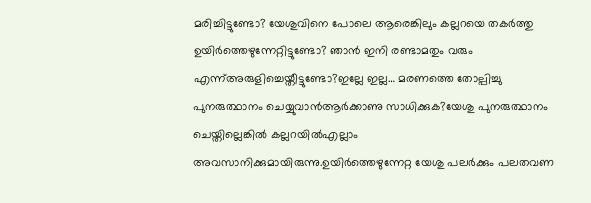മരിച്ചിട്ടുണ്ടോ? യേശുവിനെ പോലെ ആരെങ്കിലും കല്ലറയെ തകർത്തു ഉയിർത്തെഴുന്നേറ്റിട്ടുണ്ടോ? ഞാൻ ഇനി രണ്ടാമതും വരും എന്ന്അരുളിച്ചെയ്തീട്ടുണ്ടോ?ഇല്ലേ ഇല്ല… മരണത്തെ തോല്പിച്ചു പുനരുത്ഥാനം ചെയ്യുവാൻആർക്കാണു സാധിക്കുക?യേശു പുനരുത്ഥാനം ചെയ്തില്ലെങ്കിൽ കല്ലറയിൽഎല്ലാം അവസാനിക്കുമായിരുന്നു.ഉയിർത്തെഴുന്നേറ്റ യേശു പലർക്കും പലതവണ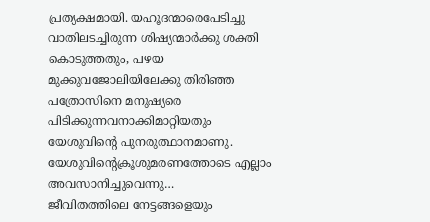പ്രത്യക്ഷമായി. യഹൂദന്മാരെപേടിച്ചു വാതിലടച്ചിരുന്ന ശിഷ്യന്മാർക്കു ശക്തി കൊടുത്തതും, പഴയ മുക്കുവജോലിയിലേക്കു തിരിഞ്ഞ പത്രോസിനെ മനുഷ്യരെ പിടിക്കുന്നവനാക്കിമാറ്റിയതും യേശുവിന്റെ പുനരുത്ഥാനമാണു. യേശുവിന്റെക്രൂശുമരണത്തോടെ എല്ലാം അവസാനിച്ചുവെന്നു…
ജീവിതത്തിലെ നേട്ടങ്ങളെയും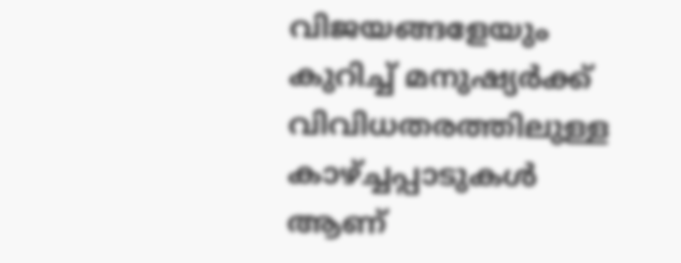വിജയങ്ങളേയും കുറിച്ച് മനുഷ്യർക്ക് വിവിധതരത്തിലുള്ള കാഴ്ച്ചപ്പാടുകൾ ആണ്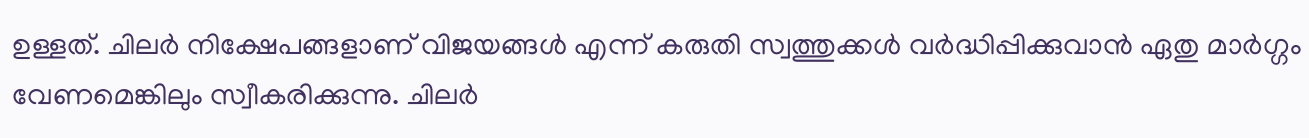ഉള്ളത്. ചിലർ നിക്ഷേപങ്ങളാണ് വിജയങ്ങൾ എന്ന് കരുതി സ്വത്തുക്കൾ വർദ്ധിപ്പിക്കുവാൻ ഏതു മാർഗ്ഗം വേണമെങ്കിലും സ്വീകരിക്കുന്നു. ചിലർ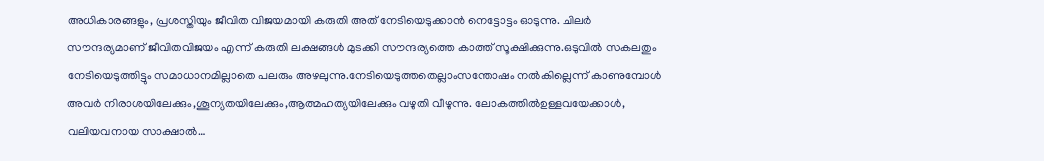അധികാരങ്ങളും, പ്രശസ്തിയും ജീവിത വിജയമായി കരുതി അത് നേടിയെടുക്കാൻ നെട്ടോട്ടം ഓടുന്നു. ചിലർ സൗന്ദര്യമാണ് ജീവിതവിജയം എന്ന് കരുതി ലക്ഷങ്ങൾ മുടക്കി സൗന്ദര്യത്തെ കാത്ത് സൂക്ഷിക്കുന്നു.ഒടുവിൽ സകലതും നേടിയെടുത്തിട്ടും സമാധാനമില്ലാതെ പലരും അഴലുന്നു.നേടിയെടുത്തതെല്ലാംസന്തോഷം നൽകില്ലെന്ന് കാണുമ്പോൾ അവർ നിരാശയിലേക്കും,ശൂന്യതയിലേക്കും,ആത്മഹത്യയിലേക്കും വഴുതി വീഴുന്നു. ലോകത്തിൽഉള്ളവയേക്കാൾ, വലിയവനായ സാക്ഷാൽ…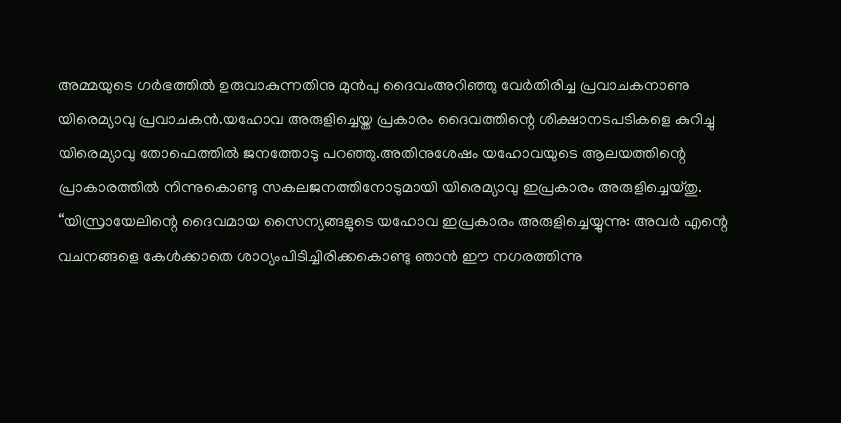അമ്മയുടെ ഗർഭത്തിൽ ഉരുവാകുന്നതിനു മുൻപു ദൈവംഅറിഞ്ഞു വേർതിരിച്ച പ്രവാചകനാണു യിരെമ്യാവു പ്രവാചകൻ.യഹോവ അരുളിച്ചെയ്ത പ്രകാരം ദൈവത്തിന്റെ ശിക്ഷാനടപടികളെ കുറിച്ചു യിരെമ്യാവു തോഫെത്തിൽ ജനത്തോടു പറഞ്ഞു.അതിനുശേഷം യഹോവയുടെ ആലയത്തിന്റെ പ്രാകാരത്തിൽ നിന്നുകൊണ്ടു സകലജനത്തിനോടുമായി യിരെമ്യാവു ഇപ്രകാരം അരുളിച്ചെയ്തു. “യിസ്രായേലിന്റെ ദൈവമായ സൈന്യങ്ങളുടെ യഹോവ ഇപ്രകാരം അരുളിച്ചെയ്യുന്നു: അവർ എന്റെ വചനങ്ങളെ കേൾക്കാതെ ശാഠ്യംപിടിച്ചിരിക്കകൊണ്ടു ഞാൻ ഈ നഗരത്തിന്നു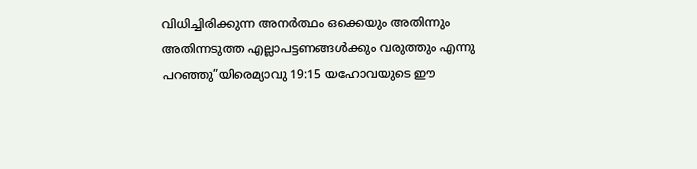വിധിച്ചിരിക്കുന്ന അനർത്ഥം ഒക്കെയും അതിന്നും അതിന്നടുത്ത എല്ലാപട്ടണങ്ങൾക്കും വരുത്തും എന്നു പറഞ്ഞു”യിരെമ്യാവു 19:15 യഹോവയുടെ ഈ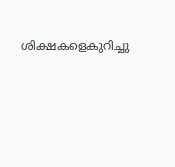ശിക്ഷകളെകുറിച്ചു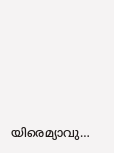യിരെമ്യാവു…